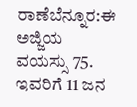ರಾಣೆಬೆನ್ನೂರ:ಈ ಅಜ್ಜಿಯ ವಯಸ್ಸು 75. ಇವರಿಗೆ 11 ಜನ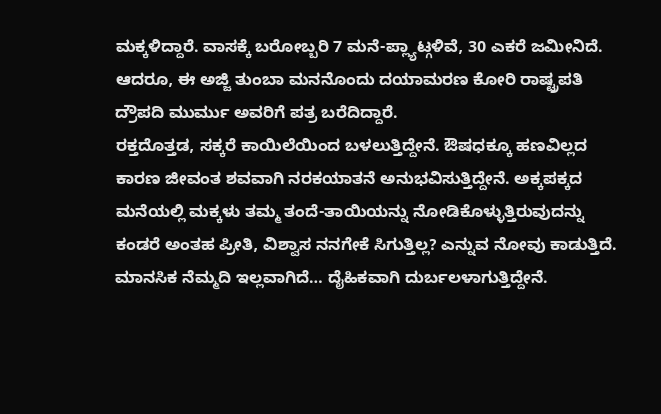ಮಕ್ಕಳಿದ್ದಾರೆ. ವಾಸಕ್ಕೆ ಬರೋಬ್ಬರಿ 7 ಮನೆ-ಪ್ಲ್ಯಾಟ್ಗಳಿವೆ, 30 ಎಕರೆ ಜಮೀನಿದೆ. ಆದರೂ, ಈ ಅಜ್ಜಿ ತುಂಬಾ ಮನನೊಂದು ದಯಾಮರಣ ಕೋರಿ ರಾಷ್ಟ್ರಪತಿ ದ್ರೌಪದಿ ಮುರ್ಮು ಅವರಿಗೆ ಪತ್ರ ಬರೆದಿದ್ದಾರೆ.
ರಕ್ತದೊತ್ತಡ, ಸಕ್ಕರೆ ಕಾಯಿಲೆಯಿಂದ ಬಳಲುತ್ತಿದ್ದೇನೆ. ಔಷಧಕ್ಕೂ ಹಣವಿಲ್ಲದ ಕಾರಣ ಜೀವಂತ ಶವವಾಗಿ ನರಕಯಾತನೆ ಅನುಭವಿಸುತ್ತಿದ್ದೇನೆ. ಅಕ್ಕಪಕ್ಕದ ಮನೆಯಲ್ಲಿ ಮಕ್ಕಳು ತಮ್ಮ ತಂದೆ-ತಾಯಿಯನ್ನು ನೋಡಿಕೊಳ್ಳುತ್ತಿರುವುದನ್ನು ಕಂಡರೆ ಅಂತಹ ಪ್ರೀತಿ, ವಿಶ್ವಾಸ ನನಗೇಕೆ ಸಿಗುತ್ತಿಲ್ಲ? ಎನ್ನುವ ನೋವು ಕಾಡುತ್ತಿದೆ. ಮಾನಸಿಕ ನೆಮ್ಮದಿ ಇಲ್ಲವಾಗಿದೆ… ದೈಹಿಕವಾಗಿ ದುರ್ಬಲಳಾಗುತ್ತಿದ್ದೇನೆ.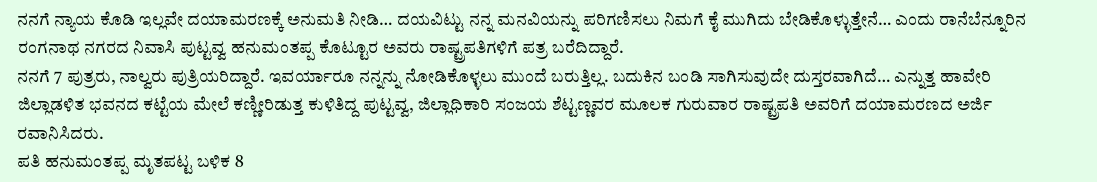ನನಗೆ ನ್ಯಾಯ ಕೊಡಿ ಇಲ್ಲವೇ ದಯಾಮರಣಕ್ಕೆ ಅನುಮತಿ ನೀಡಿ… ದಯವಿಟ್ಟು ನನ್ನ ಮನವಿಯನ್ನು ಪರಿಗಣಿಸಲು ನಿಮಗೆ ಕೈ ಮುಗಿದು ಬೇಡಿಕೊಳ್ಳುತ್ತೇನೆ… ಎಂದು ರಾನೆಬೆನ್ನೂರಿನ ರಂಗನಾಥ ನಗರದ ನಿವಾಸಿ ಪುಟ್ಟವ್ವ ಹನುಮಂತಪ್ಪ ಕೊಟ್ಟೂರ ಅವರು ರಾಷ್ಟ್ರಪತಿಗಳಿಗೆ ಪತ್ರ ಬರೆದಿದ್ದಾರೆ.
ನನಗೆ 7 ಪುತ್ರರು, ನಾಲ್ವರು ಪುತ್ರಿಯರಿದ್ದಾರೆ. ಇವರ್ಯಾರೂ ನನ್ನನ್ನು ನೋಡಿಕೊಳ್ಳಲು ಮುಂದೆ ಬರುತ್ತಿಲ್ಲ. ಬದುಕಿನ ಬಂಡಿ ಸಾಗಿಸುವುದೇ ದುಸ್ತರವಾಗಿದೆ… ಎನ್ನುತ್ತ ಹಾವೇರಿ ಜಿಲ್ಲಾಡಳಿತ ಭವನದ ಕಟ್ಟೆಯ ಮೇಲೆ ಕಣ್ಣೀರಿಡುತ್ತ ಕುಳಿತಿದ್ದ ಪುಟ್ಟವ್ವ, ಜಿಲ್ಲಾಧಿಕಾರಿ ಸಂಜಯ ಶೆಟ್ಟಣ್ಣವರ ಮೂಲಕ ಗುರುವಾರ ರಾಷ್ಟ್ರಪತಿ ಅವರಿಗೆ ದಯಾಮರಣದ ಅರ್ಜಿ ರವಾನಿಸಿದರು.
ಪತಿ ಹನುಮಂತಪ್ಪ ಮೃತಪಟ್ಟ ಬಳಿಕ 8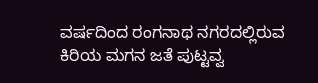ವರ್ಷದಿಂದ ರಂಗನಾಥ ನಗರದಲ್ಲಿರುವ ಕಿರಿಯ ಮಗನ ಜತೆ ಪುಟ್ಟವ್ವ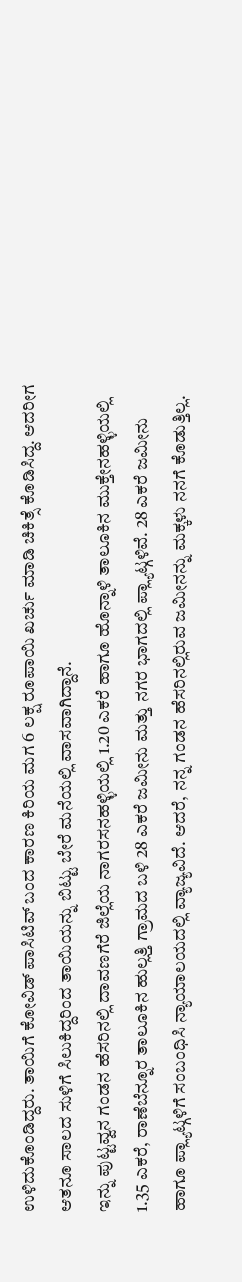ಉಳಿದುಕೊಂಡಿದ್ದರು. ತಾಯಿಗೆ ಕೋವಿಡ್ ಪಾಸಿಟಿವ್ ಬಂದ ಕಾರಣ ಕಿರಿಯ ಮಗ 6 ಲಕ್ಷ ರೂಪಾಯಿ ಖರ್ಚು ಮಾಡಿ ಚಿಕಿತ್ಸೆ ಕೊಡಿಸಿದ್ದ. ಆದರೀಗ ಆತನೂ ಸಾಲದ ಸುಳಿಗೆ ಸಿಲುಕಿದ್ದರಿಂದ ತಾಯಿಯನ್ನು ಬಿಟ್ಟು ಬೇರೆ ಮನೆಯಲ್ಲಿ ವಾಸವಾಗಿದ್ದಾನೆ.
ಇನ್ನು ಪುಟ್ಟವ್ವನ ಗಂಡನ ಹೆಸರಿನಲ್ಲಿ ದಾವಣಗೆರೆ ಜಿಲ್ಲೆಯ ನಾಗರಸನಹಳ್ಳಿಯಲ್ಲಿ 1.20 ಎಕರೆ ಹಾಗೂ ಹೊನ್ನಾಳಿ ತಾಲೂಕಿನ ಮುಕ್ತೇನಹಳ್ಳಿಯಲ್ಲಿ 1.35 ಎಕರೆ, ರಾಣೆಬೆನ್ನೂರ ತಾಲೂಕಿನ ಹುಲ್ಲತ್ತಿ ಗ್ರಾಮದ ಬಳಿ 28 ಎಕರೆ ಜಮೀನು ಮತ್ತು ನಗರ ಭಾಗದಲ್ಲಿ ಪ್ಲ್ಯಾಟ್ಗಳಿವೆ. 28 ಎಕರೆ ಜಮೀನು ಹಾಗೂ ಪ್ಲ್ಯಾಟ್ಗಳಿಗೆ ಸಂಬಂಧಿಸಿ ನ್ಯಾಯಾಲಯದಲ್ಲಿ ವ್ಯಾಜ್ಯವಿದೆ. ಆದರೆ, ನನ್ನ ಗಂಡನ ಹೆಸರಿನಲ್ಲಿರುವ ಜಮೀನನ್ನು ಮಕ್ಕಳು ನನಗೆ ಕೊಡುತ್ತಿಲ್ಲ.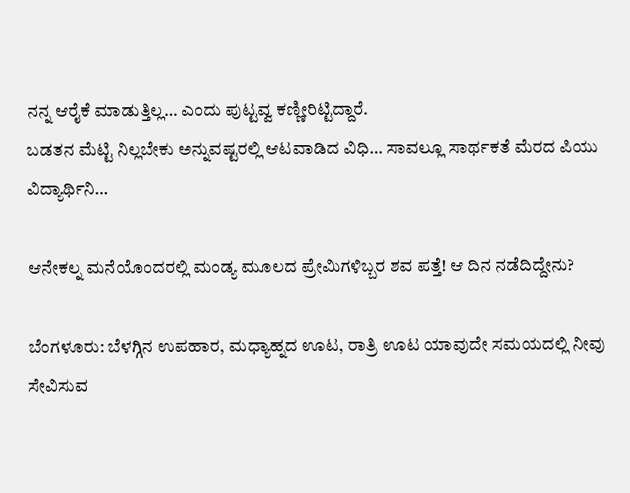ನನ್ನ ಆರೈಕೆ ಮಾಡುತ್ತಿಲ್ಲ… ಎಂದು ಪುಟ್ಟವ್ವ ಕಣ್ಣೀರಿಟ್ಟಿದ್ದಾರೆ.
ಬಡತನ ಮೆಟ್ಟಿ ನಿಲ್ಲಬೇಕು ಅನ್ನುವಷ್ಟರಲ್ಲಿ ಆಟವಾಡಿದ ವಿಧಿ… ಸಾವಲ್ಲೂ ಸಾರ್ಥಕತೆ ಮೆರದ ಪಿಯು ವಿದ್ಯಾರ್ಥಿನಿ…

ಆನೇಕಲ್ನ ಮನೆಯೊಂದರಲ್ಲಿ ಮಂಡ್ಯ ಮೂಲದ ಪ್ರೇಮಿಗಳಿಬ್ಬರ ಶವ ಪತ್ತೆ! ಆ ದಿನ ನಡೆದಿದ್ದೇನು?

ಬೆಂಗಳೂರು: ಬೆಳಗ್ಗಿನ ಉಪಹಾರ, ಮಧ್ಯಾಹ್ನದ ಊಟ, ರಾತ್ರಿ ಊಟ ಯಾವುದೇ ಸಮಯದಲ್ಲಿ ನೀವು ಸೇವಿಸುವ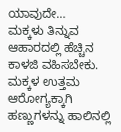ಯಾವುದೇ…
ಮಕ್ಕಳು ತಿನ್ನುವ ಆಹಾರದಲ್ಲಿ ಹೆಚ್ಚಿನ ಕಾಳಜಿ ವಹಿಸಬೇಕು. ಮಕ್ಕಳ ಉತ್ತಮ ಆರೋಗ್ಯಕ್ಕಾಗಿ ಹಣ್ಣುಗಳನ್ನು ಹಾಲಿನಲ್ಲಿ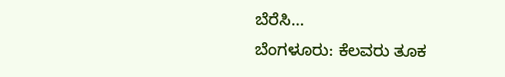ಬೆರೆಸಿ…
ಬೆಂಗಳೂರು: ಕೆಲವರು ತೂಕ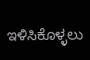ಇಳಿಸಿಕೊಳ್ಳಲು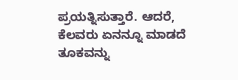ಪ್ರಯತ್ನಿಸುತ್ತಾರೆ. ಆದರೆ, ಕೆಲವರು ಏನನ್ನೂ ಮಾಡದೆ ತೂಕವನ್ನು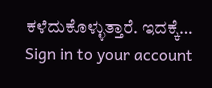ಕಳೆದುಕೊಳ್ಳುತ್ತಾರೆ. ಇದಕ್ಕೆ…
Sign in to your account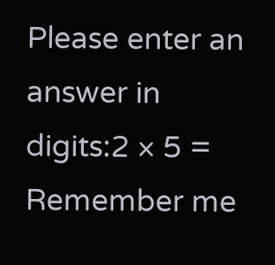Please enter an answer in digits:2 × 5 =
Remember me